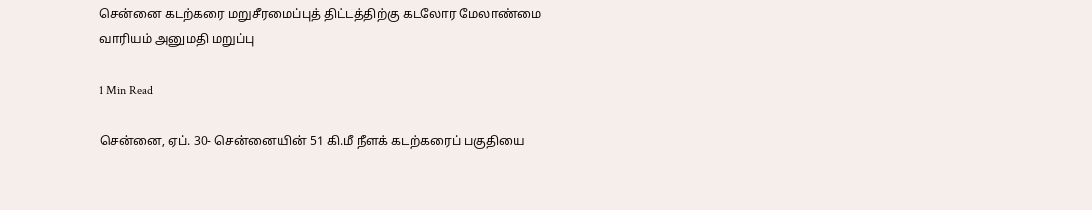சென்னை கடற்கரை மறுசீரமைப்புத் திட்டத்திற்கு கடலோர மேலாண்மை வாரியம் அனுமதி மறுப்பு

1 Min Read

சென்னை, ஏப். 30- சென்னையின் 51 கி.மீ நீளக் கடற்கரைப் பகுதியை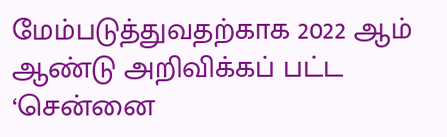மேம்படுத்துவதற்காக 2022 ஆம் ஆண்டு அறிவிக்கப் பட்ட ‘சென்னை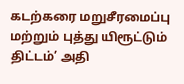கடற்கரை மறுசீரமைப்பு மற்றும் புத்து யிரூட்டும் திட்டம்’ அதி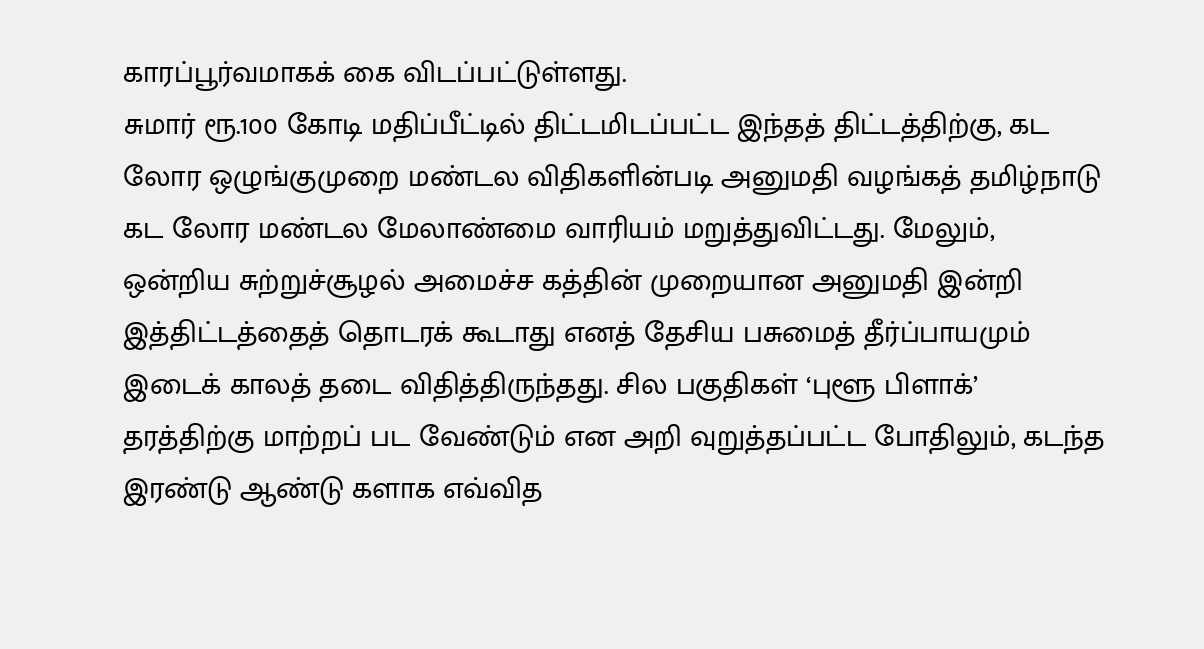காரப்பூர்வமாகக் கை விடப்பட்டுள்ளது.
சுமார் ரூ.100 கோடி மதிப்பீட்டில் திட்டமிடப்பட்ட இந்தத் திட்டத்திற்கு, கட லோர ஒழுங்குமுறை மண்டல விதிகளின்படி அனுமதி வழங்கத் தமிழ்நாடு கட லோர மண்டல மேலாண்மை வாரியம் மறுத்துவிட்டது. மேலும், ஒன்றிய சுற்றுச்சூழல் அமைச்ச கத்தின் முறையான அனுமதி இன்றி இத்திட்டத்தைத் தொடரக் கூடாது எனத் தேசிய பசுமைத் தீர்ப்பாயமும் இடைக் காலத் தடை விதித்திருந்தது. சில பகுதிகள் ‘புளூ பிளாக்’ தரத்திற்கு மாற்றப் பட வேண்டும் என அறி வுறுத்தப்பட்ட போதிலும், கடந்த இரண்டு ஆண்டு களாக எவ்வித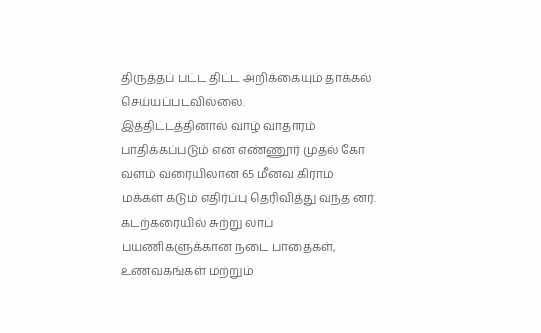திருத்தப் பட்ட திட்ட அறிக்கையும் தாக்கல் செய்யப்படவில்லை.
இத்திட்டத்தினால் வாழ் வாதாரம் பாதிக்கப்படும் என எண்ணூர் முதல் கோ வளம் வரையிலான 65 மீனவ கிராம மக்கள் கடும் எதிர்ப்பு தெரிவித்து வந்த னர். கடற்கரையில் சுற்று லாப் பயணிகளுக்கான நடை பாதைகள், உணவகங்கள் மற்றும்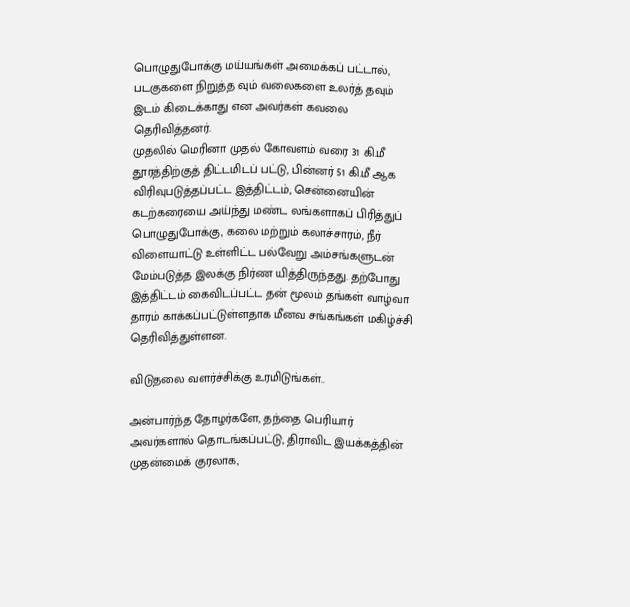பொழுதுபோக்கு மய்யங்கள் அமைக்கப் பட்டால், படகுகளை நிறுத்த வும் வலைகளை உலர்த் தவும் இடம் கிடைக்காது என அவர்கள் கவலை தெரிவித்தனர்.
முதலில் மெரினா முதல் கோவளம் வரை 31 கி.மீ தூரத்திற்குத் திட்டமிடப் பட்டு, பின்னர் 51 கி.மீ ஆக விரிவுபடுத்தப்பட்ட இத்திட்டம், சென்னையின் கடற்கரையை அய்ந்து மண்ட லங்களாகப் பிரித்துப் பொழுதுபோக்கு, கலை மற்றும் கலாச்சாரம், நீர் விளையாட்டு உள்ளிட்ட பல்வேறு அம்சங்களுடன் மேம்படுத்த இலக்கு நிர்ண யித்திருந்தது. தற்போது இத்திட்டம் கைவிடப்பட்ட தன் மூலம் தங்கள் வாழ்வா தாரம் காக்கப்பட்டுள்ளதாக மீனவ சங்கங்கள் மகிழ்ச்சி தெரிவித்துள்ளன.

விடுதலை வளர்ச்சிக்கு உரமிடுங்கள்..

அன்பார்ந்த தோழர்களே, தந்தை பெரியார் அவர்களால் தொடங்கப்பட்டு, திராவிட இயக்கத்தின் முதன்மைக் குரலாக,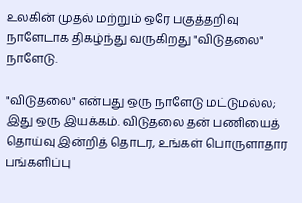உலகின் முதல் மற்றும் ஒரே பகுத்தறிவு நாளேடாக திகழ்ந்து வருகிறது "விடுதலை" நாளேடு.

"விடுதலை" என்பது ஒரு நாளேடு மட்டுமல்ல; இது ஒரு இயக்கம். விடுதலை தன் பணியைத் தொய்வு இன்றித் தொடர, உங்கள் பொருளாதார பங்களிப்பு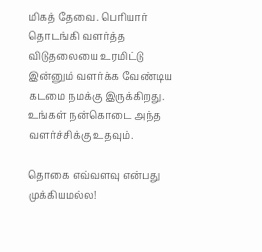மிகத் தேவை. பெரியார் தொடங்கி வளர்த்த விடுதலையை உரமிட்டு இன்னும் வளர்க்க வேண்டிய கடமை நமக்கு இருக்கிறது. உங்கள் நன்கொடை அந்த வளர்ச்சிக்கு உதவும்.

தொகை எவ்வளவு என்பது முக்கியமல்ல!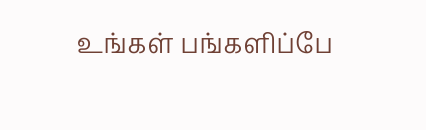உங்கள் பங்களிப்பே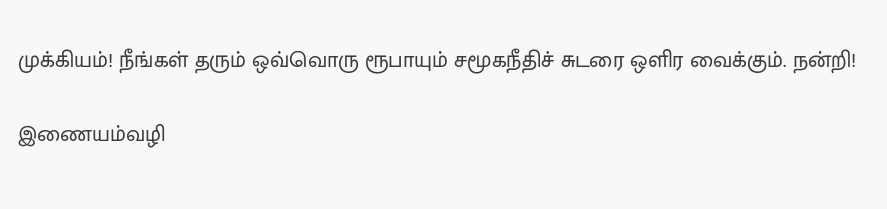முக்கியம்! நீங்கள் தரும் ஒவ்வொரு ரூபாயும் சமூகநீதிச் சுடரை ஒளிர வைக்கும். நன்றி!

இணையம்வழி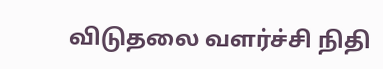விடுதலை வளர்ச்சி நிதி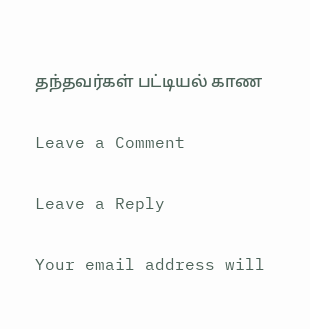தந்தவர்கள் பட்டியல் காண

Leave a Comment

Leave a Reply

Your email address will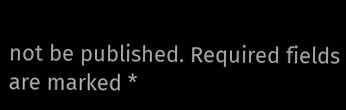not be published. Required fields are marked *